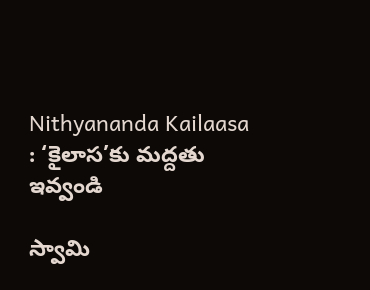Nithyananda Kailaasa : ‘కైలాస‌’కు మ‌ద్ద‌తు ఇవ్వండి

స్వామి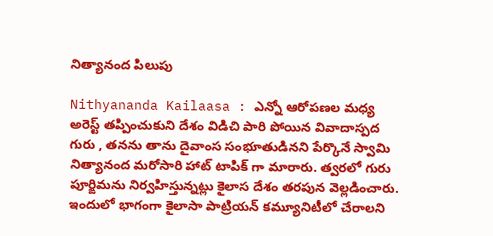నిత్యానంద పిలుపు

Nithyananda Kailaasa : ఎన్నో ఆరోప‌ణ‌ల మ‌ధ్య అరెస్ట్ త‌ప్పించుకుని దేశం విడిచి పారి పోయిన వివాదాస్ప‌ద గురు , త‌న‌ను తాను దైవాంస సంభూతుడిన‌ని పేర్కొనే స్వామి నిత్యానంద మ‌రోసారి హాట్ టాపిక్ గా మారారు. త్వ‌ర‌లో గురు పూర్ఙిమ‌ను నిర్వ‌హిస్తున్న‌ట్లు కైలాస దేశం త‌ర‌పున వెల్ల‌డించారు. ఇందులో భాగంగా కైలాసా పాట్రియ‌న్ క‌మ్యూనిటీలో చేరాల‌ని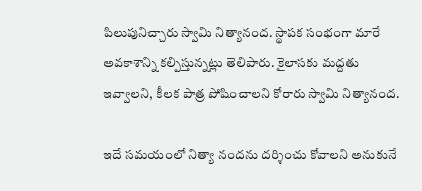పిలుపునిచ్చారు స్వామి నిత్యానంద‌. స్థాప‌క సంభంగా మారే అవ‌కాశాన్ని క‌ల్పిస్తున్న‌ట్లు తెలిపారు. కైలాస‌కు మ‌ద్దతు ఇవ్వాల‌ని, కీల‌క పాత్ర పోషించాల‌ని కోరారు స్వామి నిత్యానంద‌.

ఇదే స‌మ‌యంలో నిత్యా నంద‌ను ద‌ర్శించు కోవాల‌ని అనుకునే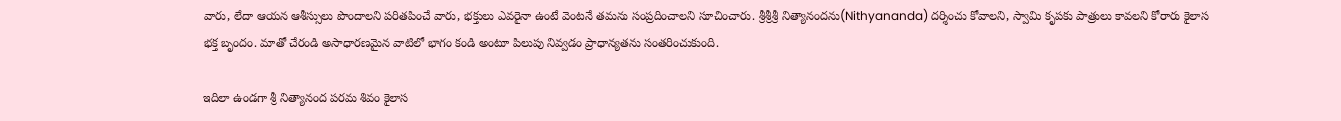వారు, లేదా ఆయ‌న ఆశీస్సులు పొందాల‌ని ప‌రిత‌పించే వారు, భ‌క్తులు ఎవ‌రైనా ఉంటే వెంట‌నే త‌మ‌ను సంప్ర‌దించాల‌ని సూచించారు. శ్రీ‌శ్రీశ్రీ నిత్యానంద‌ను(Nithyananda) ద‌ర్శించు కోవాల‌ని, స్వామి కృప‌కు పాత్రులు కావ‌ల‌ని కోరారు కైలాస భ‌క్త బృందం. మాతో చేరండి అసాధార‌ణ‌మైన వాటిలో భాగం కండి అంటూ పిలుపు నివ్వ‌డం ప్రాధాన్య‌త‌ను సంత‌రించుకుంది.

ఇదిలా ఉండ‌గా శ్రీ నిత్యానంద ప‌రమ శివం కైలాస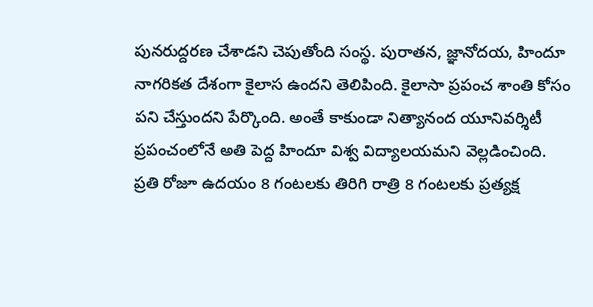పున‌రుద్ద‌ర‌ణ చేశాడ‌ని చెపుతోంది సంస్థ‌. పురాత‌న‌, జ్ఞానోద‌య‌, హిందూ నాగ‌రిక‌త దేశంగా కైలాస ఉంద‌ని తెలిపింది. కైలాసా ప్ర‌పంచ శాంతి కోసం ప‌ని చేస్తుంద‌ని పేర్కొంది. అంతే కాకుండా నిత్యానంద యూనివ‌ర్శిటీ ప్ర‌పంచంలోనే అతి పెద్ద హిందూ విశ్వ విద్యాల‌య‌మ‌ని వెల్ల‌డించింది. ప్ర‌తి రోజూ ఉద‌యం 8 గంట‌ల‌కు తిరిగి రాత్రి 8 గంట‌ల‌కు ప్ర‌త్య‌క్ష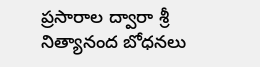ప్ర‌సారాల ద్వారా శ్రీ నిత్యానంద బోధ‌న‌లు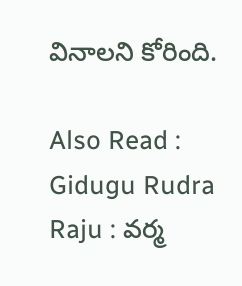వినాల‌ని కోరింది.

Also Read : Gidugu Rudra Raju : వ‌ర్మ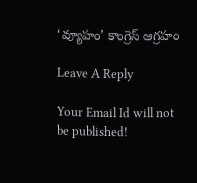‘వ్యూహం’ కాంగ్రెస్ ఆగ్ర‌హం

Leave A Reply

Your Email Id will not be published!